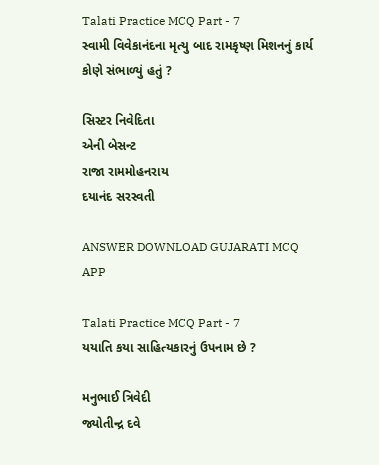Talati Practice MCQ Part - 7
સ્વામી વિવેકાનંદના મૃત્યુ બાદ રામકૃષ્ણ મિશનનું કાર્ય કોણે સંભાળ્યું હતું ?

સિસ્ટર નિવેદિતા
એની બેસન્ટ
રાજા રામમોહનરાય
દયાનંદ સરસ્વતી

ANSWER DOWNLOAD GUJARATI MCQ APP

Talati Practice MCQ Part - 7
યયાતિ કયા સાહિત્યકારનું ઉપનામ છે ?

મનુભાઈ ત્રિવેદી
જ્યોતીન્દ્ર દવે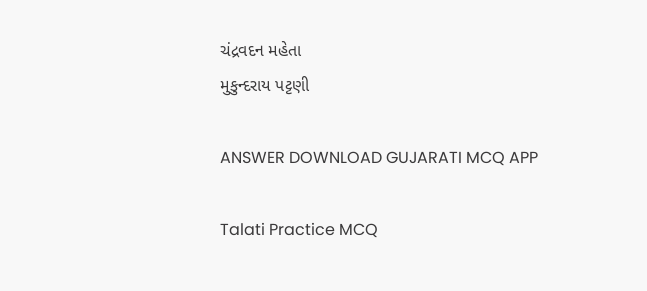ચંદ્રવદન મહેતા
મુકુન્દરાય પટ્ટણી

ANSWER DOWNLOAD GUJARATI MCQ APP

Talati Practice MCQ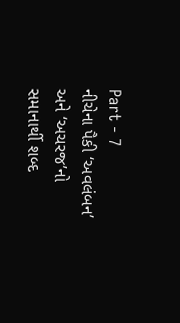Part - 7
નીચેના પૈકી ‘અવલંબન’ અને ‘અચરજ’નો સમાનાર્થી શબ્દ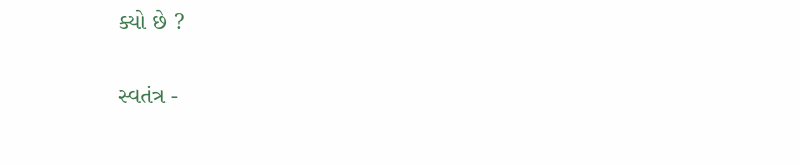ક્યો છે ?

સ્વતંત્ર -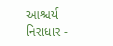આશ્ચર્ય
નિરાધાર -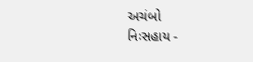અચંબો
નિઃસહાય -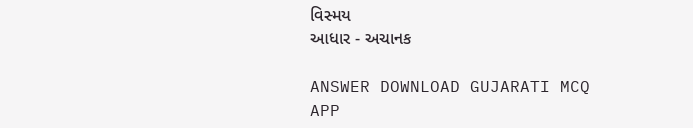વિસ્મય
આધાર - અચાનક

ANSWER DOWNLOAD GUJARATI MCQ APP